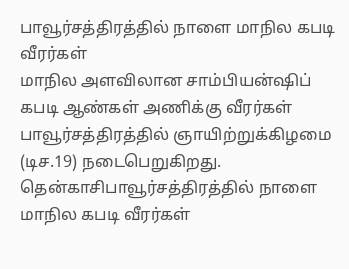பாவூர்சத்திரத்தில் நாளை மாநில கபடி வீரர்கள்
மாநில அளவிலான சாம்பியன்ஷிப் கபடி ஆண்கள் அணிக்கு வீரர்கள் பாவூர்சத்திரத்தில் ஞாயிற்றுக்கிழமை (டிச.19) நடைபெறுகிறது.
தென்காசிபாவூர்சத்திரத்தில் நாளை மாநில கபடி வீரர்கள்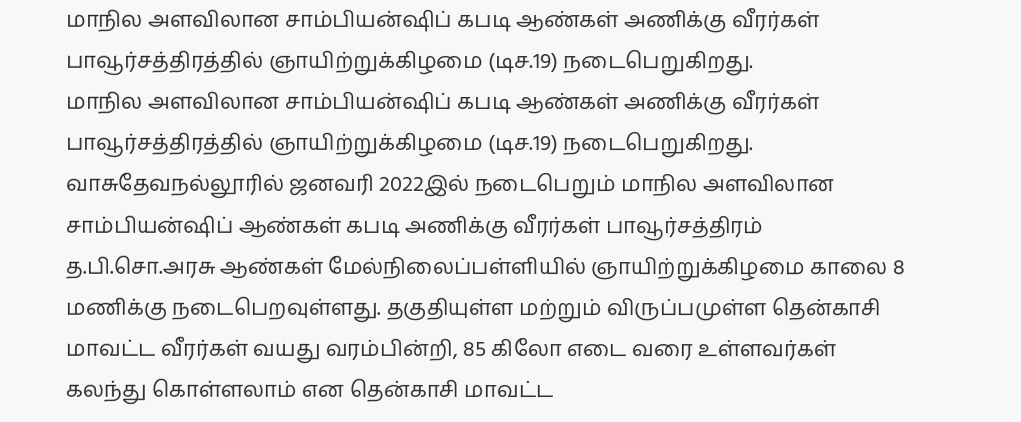மாநில அளவிலான சாம்பியன்ஷிப் கபடி ஆண்கள் அணிக்கு வீரர்கள் பாவூர்சத்திரத்தில் ஞாயிற்றுக்கிழமை (டிச.19) நடைபெறுகிறது.
மாநில அளவிலான சாம்பியன்ஷிப் கபடி ஆண்கள் அணிக்கு வீரர்கள் பாவூர்சத்திரத்தில் ஞாயிற்றுக்கிழமை (டிச.19) நடைபெறுகிறது.
வாசுதேவநல்லூரில் ஜனவரி 2022இல் நடைபெறும் மாநில அளவிலான சாம்பியன்ஷிப் ஆண்கள் கபடி அணிக்கு வீரர்கள் பாவூர்சத்திரம் த.பி.சொ.அரசு ஆண்கள் மேல்நிலைப்பள்ளியில் ஞாயிற்றுக்கிழமை காலை 8 மணிக்கு நடைபெறவுள்ளது. தகுதியுள்ள மற்றும் விருப்பமுள்ள தென்காசி மாவட்ட வீரர்கள் வயது வரம்பின்றி, 85 கிலோ எடை வரை உள்ளவர்கள் கலந்து கொள்ளலாம் என தென்காசி மாவட்ட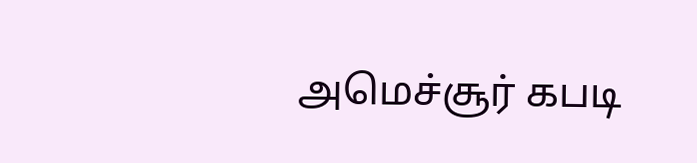அமெச்சூர் கபடி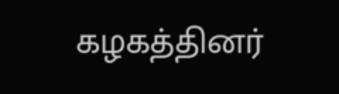கழகத்தினர்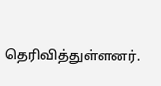தெரிவித்துள்ளனர்.